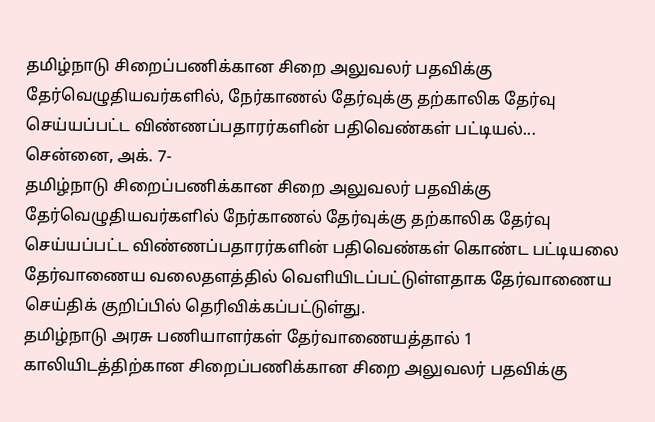தமிழ்நாடு சிறைப்பணிக்கான சிறை அலுவலர் பதவிக்கு தேர்வெழுதியவர்களில், நேர்காணல் தேர்வுக்கு தற்காலிக தேர்வு செய்யப்பட்ட விண்ணப்பதாரர்களின் பதிவெண்கள் பட்டியல்...
சென்னை, அக். 7-
தமிழ்நாடு சிறைப்பணிக்கான சிறை அலுவலர் பதவிக்கு தேர்வெழுதியவர்களில் நேர்காணல் தேர்வுக்கு தற்காலிக தேர்வு செய்யப்பட்ட விண்ணப்பதாரர்களின் பதிவெண்கள் கொண்ட பட்டியலை தேர்வாணைய வலைதளத்தில் வெளியிடப்பட்டுள்ளதாக தேர்வாணைய செய்திக் குறிப்பில் தெரிவிக்கப்பட்டுள்து.
தமிழ்நாடு அரசு பணியாளர்கள் தேர்வாணையத்தால் 1 காலியிடத்திற்கான சிறைப்பணிக்கான சிறை அலுவலர் பதவிக்கு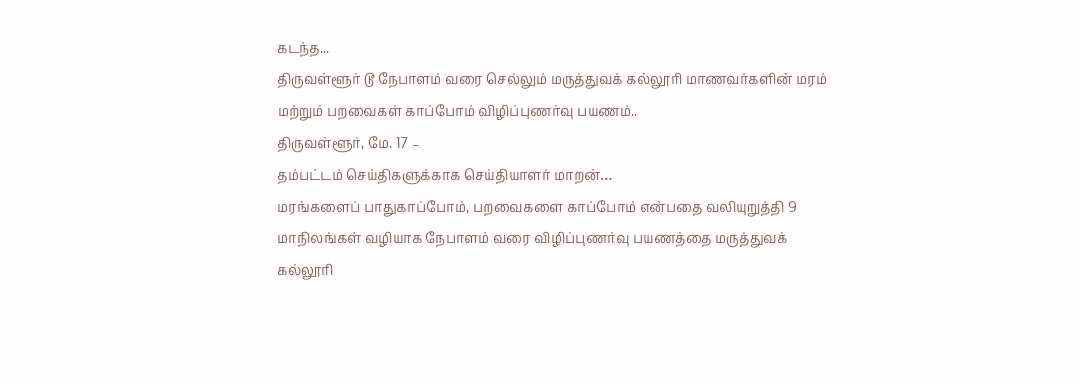கடந்த...
திருவள்ளூர் டூ நேபாளம் வரை செல்லும் மருத்துவக் கல்லூரி மாணவர்களின் மரம் மற்றும் பறவைகள் காப்போம் விழிப்புணர்வு பயணம்..
திருவள்ளூர், மே. 17 –
தம்பட்டம் செய்திகளுக்காக செய்தியாளர் மாறன்…
மரங்களைப் பாதுகாப்போம், பறவைகளை காப்போம் என்பதை வலியுறுத்தி 9 மாநிலங்கள் வழியாக நேபாளம் வரை விழிப்புணர்வு பயணத்தை மருத்துவக் கல்லூரி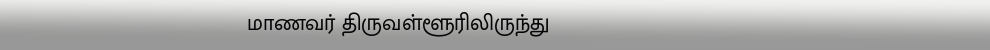மாணவர் திருவள்ளூரிலிருந்து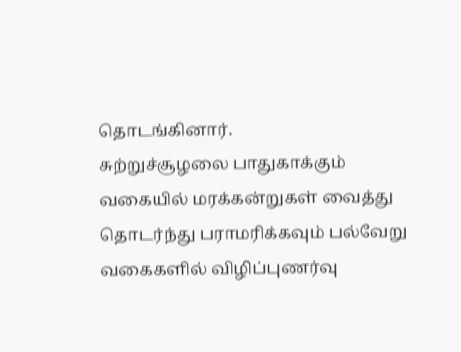தொடங்கினார்.
சுற்றுச்சூழலை பாதுகாக்கும் வகையில் மரக்கன்றுகள் வைத்து தொடர்ந்து பராமரிக்கவும் பல்வேறு வகைகளில் விழிப்புணர்வு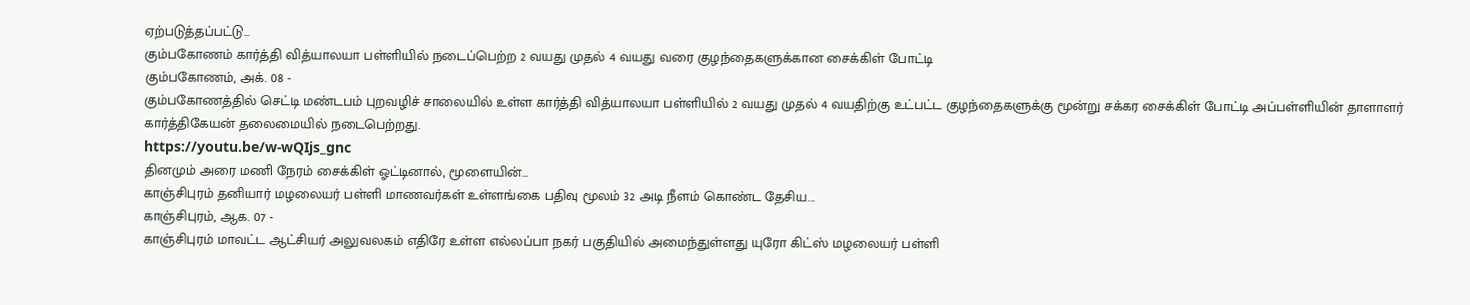ஏற்படுத்தப்பட்டு...
கும்பகோணம் கார்த்தி வித்யாலயா பள்ளியில் நடைப்பெற்ற 2 வயது முதல் 4 வயது வரை குழந்தைகளுக்கான சைக்கிள் போட்டி
கும்பகோணம், அக். 08 -
கும்பகோணத்தில் செட்டி மண்டபம் புறவழிச் சாலையில் உள்ள கார்த்தி வித்யாலயா பள்ளியில் 2 வயது முதல் 4 வயதிற்கு உட்பட்ட குழந்தைகளுக்கு மூன்று சக்கர சைக்கிள் போட்டி அப்பள்ளியின் தாளாளர் கார்த்திகேயன் தலைமையில் நடைபெற்றது.
https://youtu.be/w-wQIjs_gnc
தினமும் அரை மணி நேரம் சைக்கிள் ஓட்டினால், மூளையின்...
காஞ்சிபுரம் தனியார் மழலையர் பள்ளி மாணவர்கள் உள்ளங்கை பதிவு மூலம் 32 அடி நீளம் கொண்ட தேசிய...
காஞ்சிபுரம், ஆக. 07 -
காஞ்சிபுரம் மாவட்ட ஆட்சியர் அலுவலகம் எதிரே உள்ள எல்லப்பா நகர் பகுதியில் அமைந்துள்ளது யுரோ கிட்ஸ் மழலையர் பள்ளி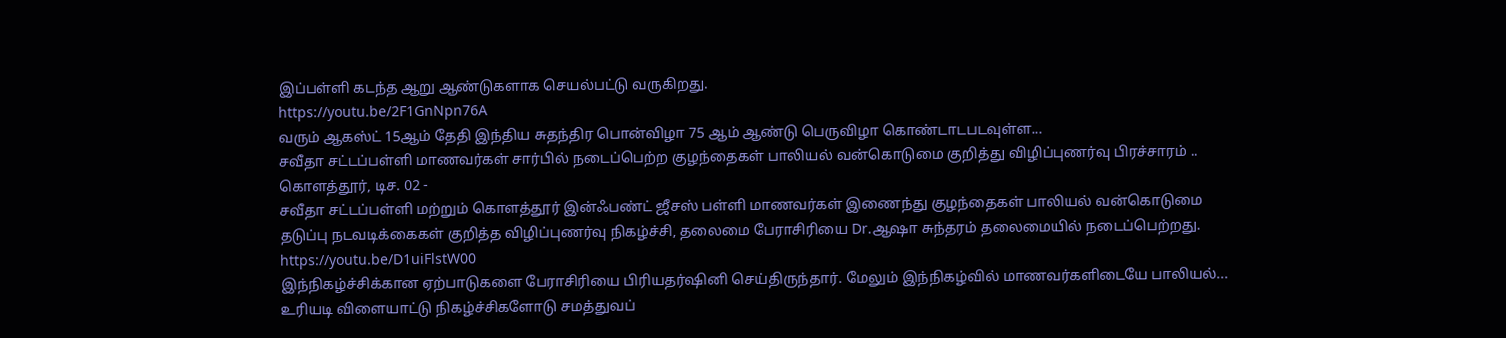இப்பள்ளி கடந்த ஆறு ஆண்டுகளாக செயல்பட்டு வருகிறது.
https://youtu.be/2F1GnNpn76A
வரும் ஆகஸ்ட் 15ஆம் தேதி இந்திய சுதந்திர பொன்விழா 75 ஆம் ஆண்டு பெருவிழா கொண்டாடபடவுள்ள...
சவீதா சட்டப்பள்ளி மாணவர்கள் சார்பில் நடைப்பெற்ற குழந்தைகள் பாலியல் வன்கொடுமை குறித்து விழிப்புணர்வு பிரச்சாரம் ..
கொளத்தூர், டிச. 02 -
சவீதா சட்டப்பள்ளி மற்றும் கொளத்தூர் இன்ஃபண்ட் ஜீசஸ் பள்ளி மாணவர்கள் இணைந்து குழந்தைகள் பாலியல் வன்கொடுமை தடுப்பு நடவடிக்கைகள் குறித்த விழிப்புணர்வு நிகழ்ச்சி, தலைமை பேராசிரியை Dr.ஆஷா சுந்தரம் தலைமையில் நடைப்பெற்றது.
https://youtu.be/D1uiFlstW00
இந்நிகழ்ச்சிக்கான ஏற்பாடுகளை பேராசிரியை பிரியதர்ஷினி செய்திருந்தார். மேலும் இந்நிகழ்வில் மாணவர்களிடையே பாலியல்...
உரியடி விளையாட்டு நிகழ்ச்சிகளோடு சமத்துவப்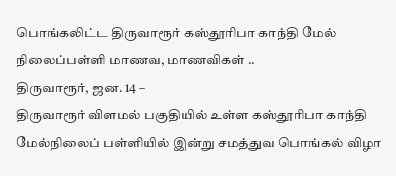பொங்கலிட்ட திருவாரூர் கஸ்தூரிபா காந்தி மேல் நிலைப்பள்ளி மாணவ, மாணவிகள் ..
திருவாரூர், ஜன. 14 –
திருவாரூர் விளமல் பகுதியில் உள்ள கஸ்தூரிபா காந்தி மேல்நிலைப் பள்ளியில் இன்று சமத்துவ பொங்கல் விழா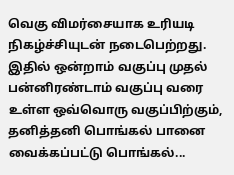வெகு விமர்சையாக உரியடி நிகழ்ச்சியுடன் நடைபெற்றது.
இதில் ஒன்றாம் வகுப்பு முதல் பன்னிரண்டாம் வகுப்பு வரை உள்ள ஒவ்வொரு வகுப்பிற்கும், தனித்தனி பொங்கல் பானை வைக்கப்பட்டு பொங்கல்...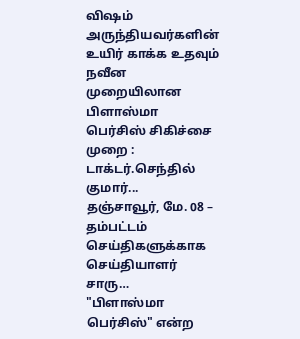விஷம் அருந்தியவர்களின் உயிர் காக்க உதவும் நவீன முறையிலான பிளாஸ்மா பெர்சிஸ் சிகிச்சை முறை : டாக்டர்.செந்தில் குமார்...
தஞ்சாவூர், மே. 08 –
தம்பட்டம் செய்திகளுக்காக செய்தியாளர் சாரு…
"பிளாஸ்மா பெர்சிஸ்" என்ற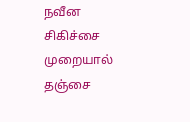நவீன சிகிச்சை முறையால் தஞ்சை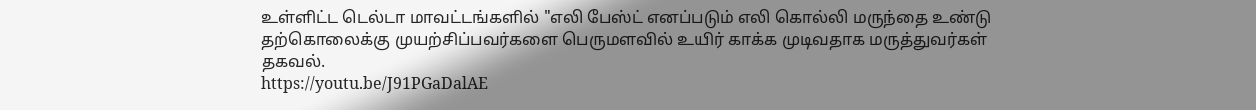உள்ளிட்ட டெல்டா மாவட்டங்களில் "எலி பேஸ்ட் எனப்படும் எலி கொல்லி மருந்தை உண்டு தற்கொலைக்கு முயற்சிப்பவர்களை பெருமளவில் உயிர் காக்க முடிவதாக மருத்துவர்கள் தகவல்.
https://youtu.be/J91PGaDalAE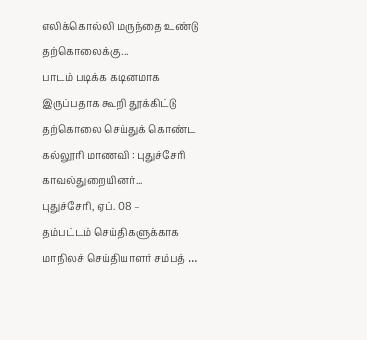எலிக்கொல்லி மருந்தை உண்டு தற்கொலைக்கு...
பாடம் படிக்க கடினமாக இருப்பதாக கூறி தூக்கிட்டு தற்கொலை செய்துக் கொண்ட கல்லூரி மாணவி : புதுச்சேரி காவல்துறையினர்...
புதுச்சேரி, ஏப். 08 –
தம்பட்டம் செய்திகளுக்காக மாநிலச் செய்தியாளர் சம்பத் …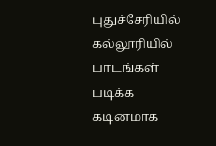புதுச்சேரியில் கல்லூரியில் பாடங்கள் படிக்க கடினமாக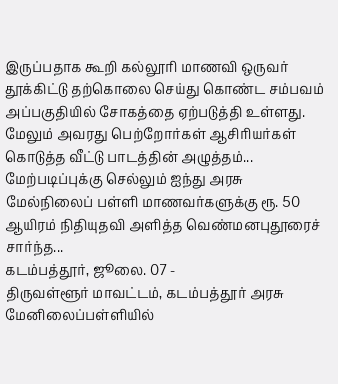இருப்பதாக கூறி கல்லூரி மாணவி ஒருவர் தூக்கிட்டு தற்கொலை செய்து கொண்ட சம்பவம் அப்பகுதியில் சோகத்தை ஏற்படுத்தி உள்ளது.
மேலும் அவரது பெற்றோர்கள் ஆசிரியர்கள் கொடுத்த வீட்டு பாடத்தின் அழுத்தம்...
மேற்படிப்புக்கு செல்லும் ஐந்து அரசு மேல்நிலைப் பள்ளி மாணவர்களுக்கு ரூ. 50 ஆயிரம் நிதியுதவி அளித்த வெண்மனபுதூரைச் சார்ந்த...
கடம்பத்தூர், ஜூலை. 07 -
திருவள்ளூர் மாவட்டம், கடம்பத்தூர் அரசு மேனிலைப்பள்ளியில்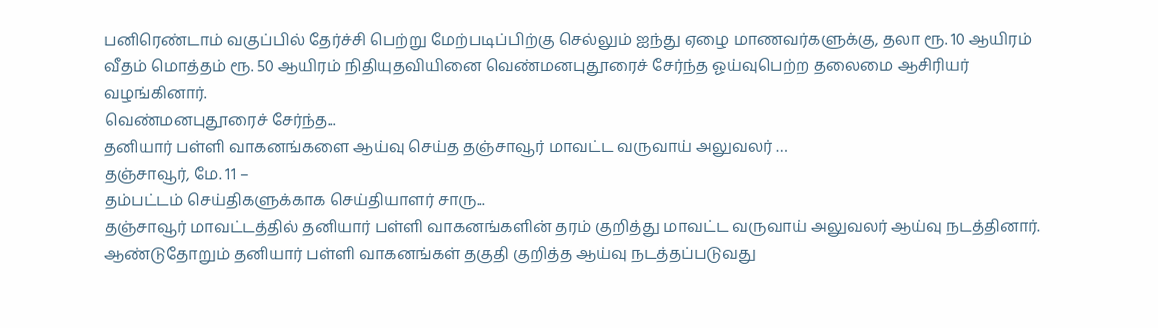பனிரெண்டாம் வகுப்பில் தேர்ச்சி பெற்று மேற்படிப்பிற்கு செல்லும் ஐந்து ஏழை மாணவர்களுக்கு, தலா ரூ. 10 ஆயிரம் வீதம் மொத்தம் ரூ. 50 ஆயிரம் நிதியுதவியினை வெண்மனபுதூரைச் சேர்ந்த ஓய்வுபெற்ற தலைமை ஆசிரியர் வழங்கினார்.
வெண்மனபுதூரைச் சேர்ந்த...
தனியார் பள்ளி வாகனங்களை ஆய்வு செய்த தஞ்சாவூர் மாவட்ட வருவாய் அலுவலர் …
தஞ்சாவூர், மே. 11 –
தம்பட்டம் செய்திகளுக்காக செய்தியாளர் சாரு...
தஞ்சாவூர் மாவட்டத்தில் தனியார் பள்ளி வாகனங்களின் தரம் குறித்து மாவட்ட வருவாய் அலுவலர் ஆய்வு நடத்தினார். ஆண்டுதோறும் தனியார் பள்ளி வாகனங்கள் தகுதி குறித்த ஆய்வு நடத்தப்படுவது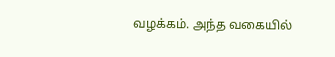வழக்கம். அந்த வகையில்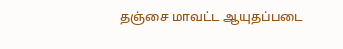தஞ்சை மாவட்ட ஆயுதப்படை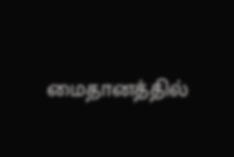மைதானத்தில்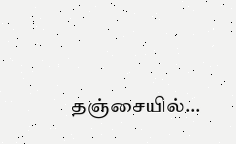தஞ்சையில்...